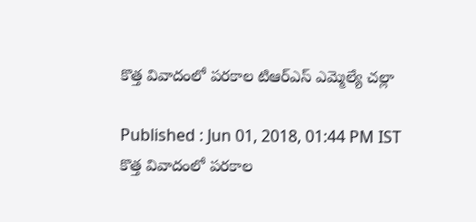కొత్త వివాదంలో పరకాల టిఆర్ఎస్ ఎమ్మెల్యే చల్లా

Published : Jun 01, 2018, 01:44 PM IST
కొత్త వివాదంలో పరకాల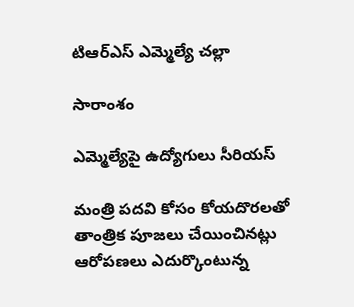టిఆర్ఎస్ ఎమ్మెల్యే చల్లా

సారాంశం

ఎమ్మెల్యేపై ఉద్యోగులు సీరియస్

మంత్రి పదవి కోసం కోయదొరలతో తాంత్రిక పూజలు చేయించినట్లు ఆరోపణలు ఎదుర్కొంటున్న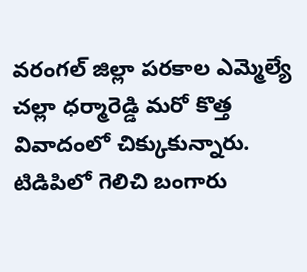వరంగల్ జిల్లా పరకాల ఎమ్మెల్యే చల్లా ధర్మారెడ్డి మరో కొత్త వివాదంలో చిక్కుకున్నారు. టిడిపిలో గెలిచి బంగారు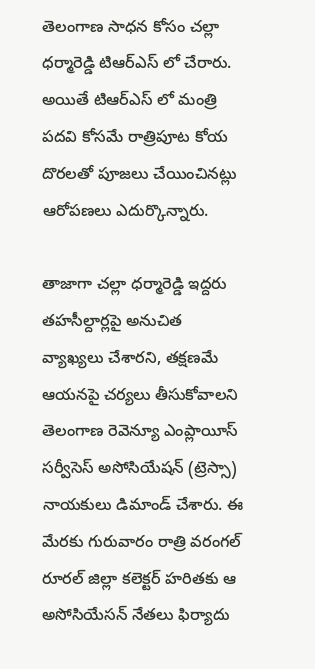తెలంగాణ సాధన కోసం చల్లా ధర్మారెడ్డి టిఆర్ఎస్ లో చేరారు. అయితే టిఆర్ఎస్ లో మంత్రి పదవి కోసమే రాత్రిపూట కోయ దొరలతో పూజలు చేయించినట్లు ఆరోపణలు ఎదుర్కొన్నారు.

తాజాగా చల్లా ధర్మారెడ్డి ఇద్దరు తహసీల్దార్లపై అనుచిత వ్యాఖ్యలు చేశారని, తక్షణమే ఆయనపై చర్యలు తీసుకోవాలని తెలంగాణ రెవెన్యూ ఎంప్లాయీస్‌ సర్వీసెస్‌ అసోసియేషన్‌ (ట్రెస్సా) నాయకులు డిమాండ్‌ చేశారు. ఈ మేరకు గురువారం రాత్రి వరంగల్‌ రూరల్‌ జిల్లా కలెక్టర్‌ హరితకు ఆ అసోసియేసన్ నేతలు ఫిర్యాదు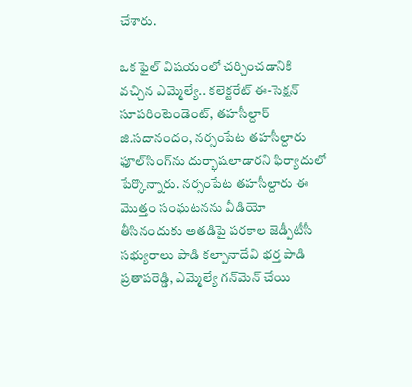చేశారు.

ఒక ఫైల్‌ విషయంలో చర్చించడానికి వచ్చిన ఎమ్మెల్యే.. కలెక్టరేట్‌ ఈ-సెక్షన్‌ సూపరింటెండెంట్, తహసీల్దార్‌ జి.సదానందం, నర్సంపేట తహసీల్దారు ఫూల్‌సింగ్‌ను దుర్భాషలాడారని ఫిర్యాదులో పేర్కొన్నారు. నర్సంపేట తహసీల్దారు ఈ మొత్తం సంఘటనను వీడియో తీసినందుకు అతడిపై పరకాల జెడ్పీటీసీ సభ్యురాలు పాడి కల్పానాదేవి భర్త పాడి ప్రతాపరెడ్డి, ఎమ్మెల్యే గన్‌మెన్‌ చేయి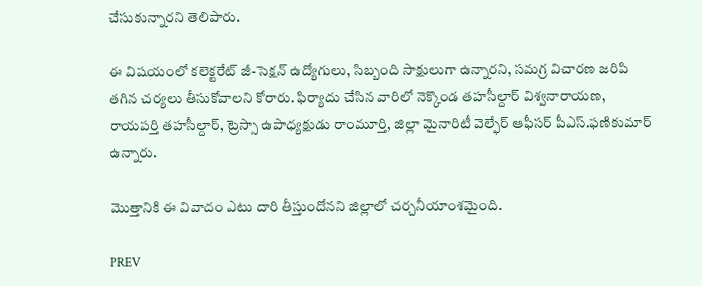చేసుకున్నారని తెలిపారు.

ఈ విషయంలో కలెక్టరేట్‌ జీ-సెక్షన్‌ ఉద్యోగులు, సిబ్బంది సాక్షులుగా ఉన్నారని, సమగ్ర విచారణ జరిపి తగిన చర్యలు తీసుకోవాలని కోరారు. ఫిర్యాదు చేసిన వారిలో నెక్కొండ తహసీల్దార్‌ విశ్వనారాయణ, రాయపర్తి తహసీల్దార్, ట్రెస్సా ఉపాధ్యక్షుడు రాంమూర్తి, జిల్లా మైనారిటీ వెల్ఫేర్‌ ఆఫీసర్‌ పీఎస్‌.ఫణికుమార్‌ ఉన్నారు.

మొత్తానికి ఈ వివాదం ఎటు దారి తీస్తుందోనని జిల్లాలో చర్చనీయాంశమైంది.

PREV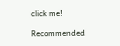click me!

Recommended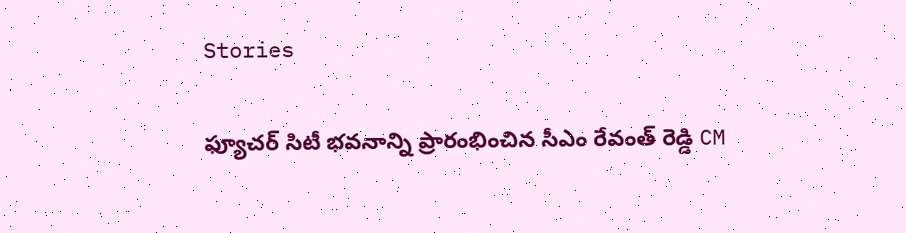Stories

ఫ్యూచర్ సిటీ భవనాన్ని ప్రారంభించిన సీఎం రేవంత్ రెడ్డి CM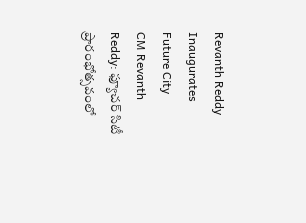Revanth Reddy Inaugurates Future City
CM Revanth Reddy: ఫ్యూచర్ సిటీ ప్రారంభోత్సవంలో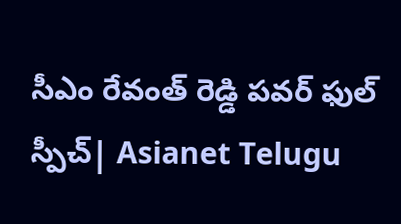సీఎం రేవంత్ రెడ్డి పవర్ ఫుల్ స్పీచ్| Asianet Telugu